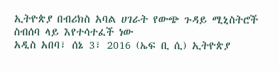ኢትዮጵያ በብሪክስ አባል ሀገራት የውጭ ጉዳይ ሚኒስትሮች ስብሰባ ላይ እየተሳተፈች ነው
አዲስ አበባ፣ ሰኔ 3፣ 2016 (ኤፍ ቢ ሲ) ኢትዮጵያ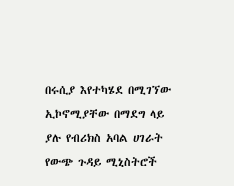በሩሲያ እየተካሄደ በሚገኘው ኢኮኖሚያቸው በማደግ ላይ ያሉ የብሪክስ አባል ሀገራት የውጭ ጉዳይ ሚኒስትሮች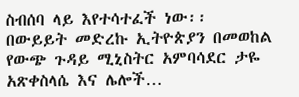ስብሰባ ላይ እየተሳተፈች ነው፡፡
በውይይት መድረኩ ኢትዮጵያን በመወከል የውጭ ጉዳይ ሚኒስትር አምባሳደር ታዬ አጽቀስላሴ እና ሌሎች…